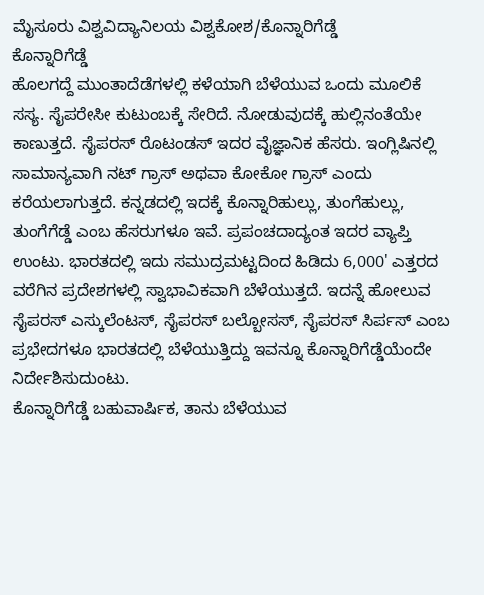ಮೈಸೂರು ವಿಶ್ವವಿದ್ಯಾನಿಲಯ ವಿಶ್ವಕೋಶ/ಕೊನ್ನಾರಿಗೆಡ್ಡೆ
ಕೊನ್ನಾರಿಗೆಡ್ಡೆ
ಹೊಲಗದ್ದೆ ಮುಂತಾದೆಡೆಗಳಲ್ಲಿ ಕಳೆಯಾಗಿ ಬೆಳೆಯುವ ಒಂದು ಮೂಲಿಕೆ ಸಸ್ಯ. ಸೈಪರೇಸೀ ಕುಟುಂಬಕ್ಕೆ ಸೇರಿದೆ. ನೋಡುವುದಕ್ಕೆ ಹುಲ್ಲಿನಂತೆಯೇ ಕಾಣುತ್ತದೆ. ಸೈಪರಸ್ ರೊಟಂಡಸ್ ಇದರ ವೈಜ್ಞಾನಿಕ ಹೆಸರು. ಇಂಗ್ಲಿಷಿನಲ್ಲಿ ಸಾಮಾನ್ಯವಾಗಿ ನಟ್ ಗ್ರಾಸ್ ಅಥವಾ ಕೋಕೋ ಗ್ರಾಸ್ ಎಂದು ಕರೆಯಲಾಗುತ್ತದೆ. ಕನ್ನಡದಲ್ಲಿ ಇದಕ್ಕೆ ಕೊನ್ನಾರಿಹುಲ್ಲು, ತುಂಗೆಹುಲ್ಲು, ತುಂಗೆಗೆಡ್ಡೆ ಎಂಬ ಹೆಸರುಗಳೂ ಇವೆ. ಪ್ರಪಂಚದಾದ್ಯಂತ ಇದರ ವ್ಯಾಪ್ತಿ ಉಂಟು. ಭಾರತದಲ್ಲಿ ಇದು ಸಮುದ್ರಮಟ್ಟದಿಂದ ಹಿಡಿದು 6,000' ಎತ್ತರದ ವರೆಗಿನ ಪ್ರದೇಶಗಳಲ್ಲಿ ಸ್ವಾಭಾವಿಕವಾಗಿ ಬೆಳೆಯುತ್ತದೆ. ಇದನ್ನೆ ಹೋಲುವ ಸೈಪರಸ್ ಎಸ್ಕುಲೆಂಟಸ್, ಸೈಪರಸ್ ಬಲ್ಬೋಸಸ್, ಸೈಪರಸ್ ಸಿರ್ಪಸ್ ಎಂಬ ಪ್ರಭೇದಗಳೂ ಭಾರತದಲ್ಲಿ ಬೆಳೆಯುತ್ತಿದ್ದು ಇವನ್ನೂ ಕೊನ್ನಾರಿಗೆಡ್ಡೆಯೆಂದೇ ನಿರ್ದೇಶಿಸುದುಂಟು.
ಕೊನ್ನಾರಿಗೆಡ್ಡೆ ಬಹುವಾರ್ಷಿಕ, ತಾನು ಬೆಳೆಯುವ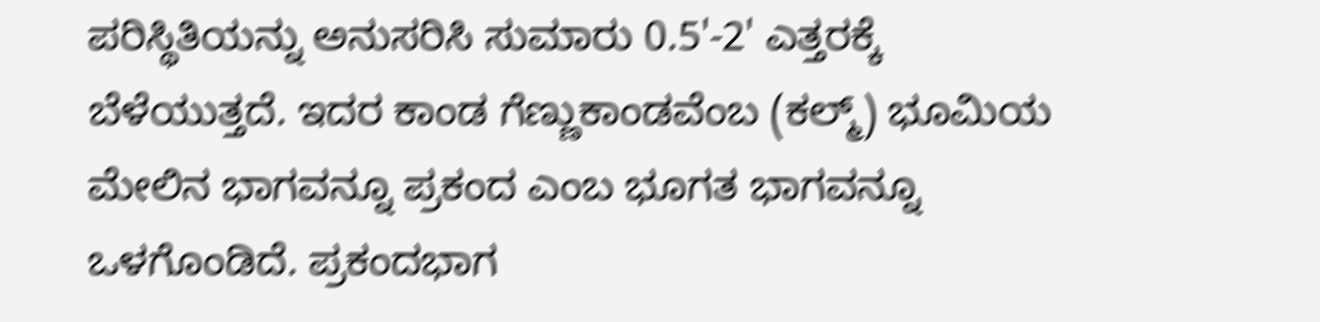ಪರಿಸ್ಥಿತಿಯನ್ನು ಅನುಸರಿಸಿ ಸುಮಾರು 0.5'-2' ಎತ್ತರಕ್ಕೆ ಬೆಳೆಯುತ್ತದೆ. ಇದರ ಕಾಂಡ ಗೆಣ್ಣುಕಾಂಡವೆಂಬ (ಕಲ್ಮ್) ಭೂಮಿಯ ಮೇಲಿನ ಭಾಗವನ್ನೂ ಪ್ರಕಂದ ಎಂಬ ಭೂಗತ ಭಾಗವನ್ನೂ ಒಳಗೊಂಡಿದೆ. ಪ್ರಕಂದಭಾಗ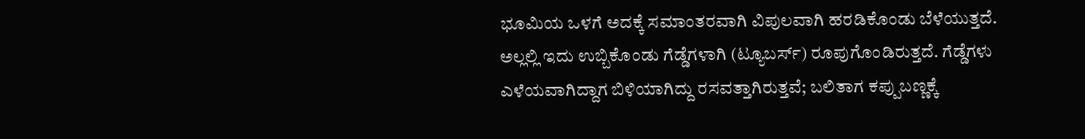ಭೂಮಿಯ ಒಳಗೆ ಅದಕ್ಕೆ ಸಮಾಂತರವಾಗಿ ವಿಪುಲವಾಗಿ ಹರಡಿಕೊಂಡು ಬೆಳೆಯುತ್ತದೆ. ಅಲ್ಲಲ್ಲಿ ಇದು ಉಬ್ಬಿಕೊಂಡು ಗೆಡ್ಡೆಗಳಾಗಿ (ಟ್ಯೂಬರ್ಸ್) ರೂಪುಗೊಂಡಿರುತ್ತದೆ. ಗೆಡ್ಡೆಗಳು ಎಳೆಯವಾಗಿದ್ದಾಗ ಬಿಳಿಯಾಗಿದ್ದು ರಸವತ್ತಾಗಿರುತ್ತವೆ; ಬಲಿತಾಗ ಕಪ್ಪುಬಣ್ಣಕ್ಕೆ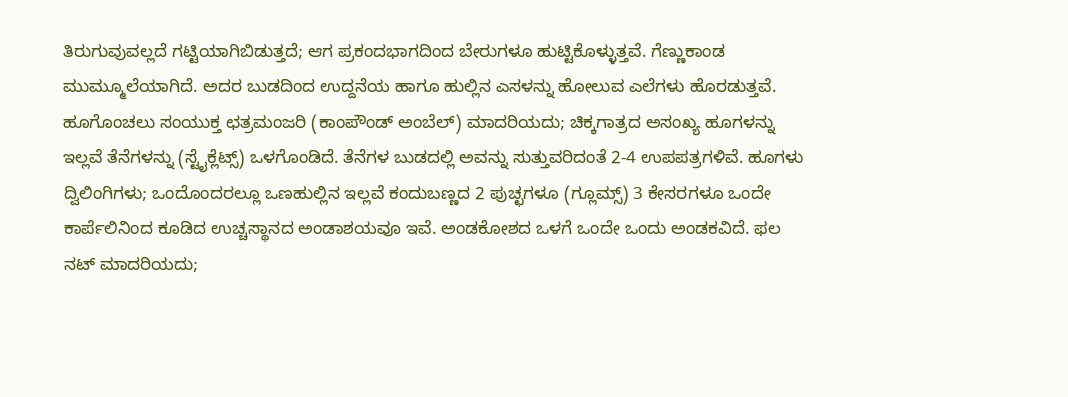ತಿರುಗುವುವಲ್ಲದೆ ಗಟ್ಟಿಯಾಗಿಬಿಡುತ್ತದೆ; ಆಗ ಪ್ರಕಂದಭಾಗದಿಂದ ಬೇರುಗಳೂ ಹುಟ್ಟಿಕೊಳ್ಳುತ್ತವೆ. ಗೆಣ್ಣುಕಾಂಡ ಮುಮ್ಮೂಲೆಯಾಗಿದೆ. ಅದರ ಬುಡದಿಂದ ಉದ್ದನೆಯ ಹಾಗೂ ಹುಲ್ಲಿನ ಎಸಳನ್ನು ಹೋಲುವ ಎಲೆಗಳು ಹೊರಡುತ್ತವೆ. ಹೂಗೊಂಚಲು ಸಂಯುಕ್ತ ಛತ್ರಮಂಜರಿ (ಕಾಂಪೌಂಡ್ ಅಂಬೆಲ್) ಮಾದರಿಯದು; ಚಿಕ್ಕಗಾತ್ರದ ಅಸಂಖ್ಯ ಹೂಗಳನ್ನು ಇಲ್ಲವೆ ತೆನೆಗಳನ್ನು (ಸ್ಟೈಕ್ಲೆಟ್ಸ್) ಒಳಗೊಂಡಿದೆ. ತೆನೆಗಳ ಬುಡದಲ್ಲಿ ಅವನ್ನು ಸುತ್ತುವರಿದಂತೆ 2-4 ಉಪಪತ್ರಗಳಿವೆ. ಹೂಗಳು ದ್ವಿಲಿಂಗಿಗಳು; ಒಂದೊಂದರಲ್ಲೂ ಒಣಹುಲ್ಲಿನ ಇಲ್ಲವೆ ಕಂದುಬಣ್ಣದ 2 ಪುಚ್ಛಗಳೂ (ಗ್ಲೂಮ್ಸ್) 3 ಕೇಸರಗಳೂ ಒಂದೇ ಕಾರ್ಪೆಲಿನಿಂದ ಕೂಡಿದ ಉಚ್ಚಸ್ಥಾನದ ಅಂಡಾಶಯವೂ ಇವೆ. ಅಂಡಕೋಶದ ಒಳಗೆ ಒಂದೇ ಒಂದು ಅಂಡಕವಿದೆ. ಫಲ ನಟ್ ಮಾದರಿಯದು;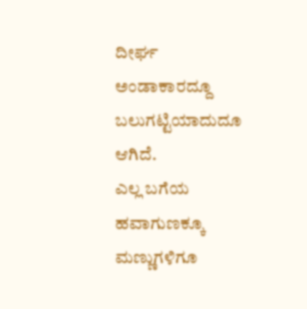ದೀರ್ಘ ಅಂಡಾಕಾರದ್ದೂ ಬಲುಗಟ್ಟಿಯಾದುದೂ ಆಗಿದೆ.
ಎಲ್ಲ ಬಗೆಯ ಹವಾಗುಣಕ್ಕೂ ಮಣ್ಣುಗಳಿಗೂ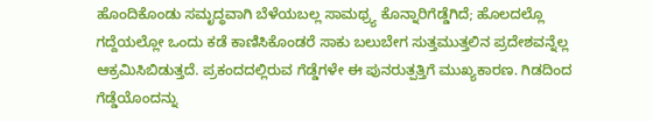ಹೊಂದಿಕೊಂಡು ಸಮೃದ್ಧವಾಗಿ ಬೆಳೆಯಬಲ್ಲ ಸಾಮಥ್ರ್ಯ ಕೊನ್ನಾರಿಗೆಡ್ಡೆಗಿದೆ; ಹೊಲದಲ್ಲೊ ಗದ್ದೆಯಲ್ಲೋ ಒಂದು ಕಡೆ ಕಾಣಿಸಿಕೊಂಡರೆ ಸಾಕು ಬಲುಬೇಗ ಸುತ್ತಮುತ್ತಲಿನ ಪ್ರದೇಶವನ್ನೆಲ್ಲ ಆಕ್ರಮಿಸಿಬಿಡುತ್ತದೆ. ಪ್ರಕಂದದಲ್ಲಿರುವ ಗೆಡ್ಡೆಗಳೇ ಈ ಪುನರುತ್ಪತ್ತಿಗೆ ಮುಖ್ಯಕಾರಣ. ಗಿಡದಿಂದ ಗೆಡ್ಡೆಯೊಂದನ್ನು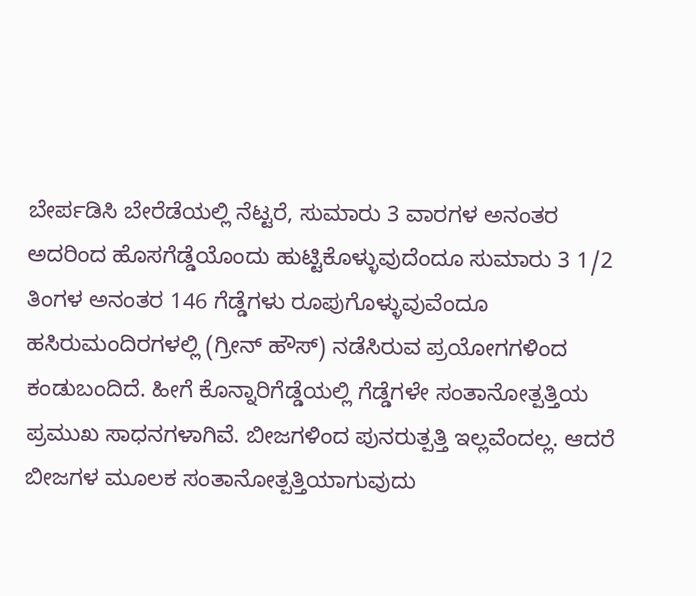ಬೇರ್ಪಡಿಸಿ ಬೇರೆಡೆಯಲ್ಲಿ ನೆಟ್ಟರೆ, ಸುಮಾರು 3 ವಾರಗಳ ಅನಂತರ ಅದರಿಂದ ಹೊಸಗೆಡ್ಡೆಯೊಂದು ಹುಟ್ಟಿಕೊಳ್ಳುವುದೆಂದೂ ಸುಮಾರು 3 1/2 ತಿಂಗಳ ಅನಂತರ 146 ಗೆಡ್ಡೆಗಳು ರೂಪುಗೊಳ್ಳುವುವೆಂದೂ ಹಸಿರುಮಂದಿರಗಳಲ್ಲಿ (ಗ್ರೀನ್ ಹೌಸ್) ನಡೆಸಿರುವ ಪ್ರಯೋಗಗಳಿಂದ ಕಂಡುಬಂದಿದೆ. ಹೀಗೆ ಕೊನ್ನಾರಿಗೆಡ್ಡೆಯಲ್ಲಿ ಗೆಡ್ಡೆಗಳೇ ಸಂತಾನೋತ್ಪತ್ತಿಯ ಪ್ರಮುಖ ಸಾಧನಗಳಾಗಿವೆ. ಬೀಜಗಳಿಂದ ಪುನರುತ್ಪತ್ತಿ ಇಲ್ಲವೆಂದಲ್ಲ. ಆದರೆ ಬೀಜಗಳ ಮೂಲಕ ಸಂತಾನೋತ್ಪತ್ತಿಯಾಗುವುದು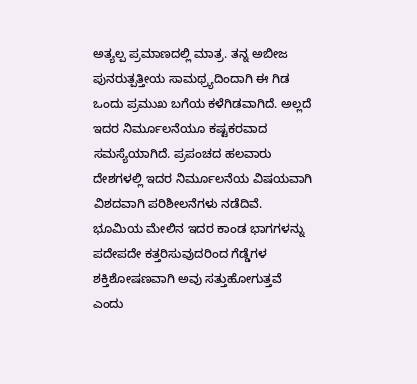ಅತ್ಯಲ್ಪ ಪ್ರಮಾಣದಲ್ಲಿ ಮಾತ್ರ. ತನ್ನ ಅಬೀಜ ಪುನರುತ್ಪತ್ತೀಯ ಸಾಮಥ್ರ್ಯದಿಂದಾಗಿ ಈ ಗಿಡ ಒಂದು ಪ್ರಮುಖ ಬಗೆಯ ಕಳೆಗಿಡವಾಗಿದೆ. ಅಲ್ಲದೆ ಇದರ ನಿರ್ಮೂಲನೆಯೂ ಕಷ್ಟಕರವಾದ ಸಮಸ್ಯೆಯಾಗಿದೆ. ಪ್ರಪಂಚದ ಹಲವಾರು ದೇಶಗಳಲ್ಲಿ ಇದರ ನಿರ್ಮೂಲನೆಯ ವಿಷಯವಾಗಿ ವಿಶದವಾಗಿ ಪರಿಶೀಲನೆಗಳು ನಡೆದಿವೆ. ಭೂಮಿಯ ಮೇಲಿನ ಇದರ ಕಾಂಡ ಭಾಗಗಳನ್ನು ಪದೇಪದೇ ಕತ್ತರಿಸುವುದರಿಂದ ಗೆಡ್ಡೆಗಳ ಶಕ್ತಿಶೋಷಣವಾಗಿ ಅವು ಸತ್ತುಹೋಗುತ್ತವೆ ಎಂದು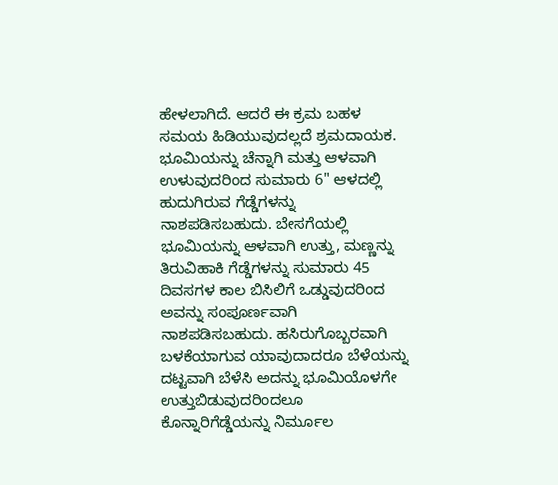ಹೇಳಲಾಗಿದೆ. ಆದರೆ ಈ ಕ್ರಮ ಬಹಳ ಸಮಯ ಹಿಡಿಯುವುದಲ್ಲದೆ ಶ್ರಮದಾಯಕ. ಭೂಮಿಯನ್ನು ಚೆನ್ನಾಗಿ ಮತ್ತು ಆಳವಾಗಿ ಉಳುವುದರಿಂದ ಸುಮಾರು 6" ಆಳದಲ್ಲಿ ಹುದುಗಿರುವ ಗೆಡ್ಡೆಗಳನ್ನು ನಾಶಪಡಿಸಬಹುದು. ಬೇಸಗೆಯಲ್ಲಿ ಭೂಮಿಯನ್ನು ಆಳವಾಗಿ ಉತ್ತು, ಮಣ್ಣನ್ನು ತಿರುವಿಹಾಕಿ ಗೆಡ್ಡೆಗಳನ್ನು ಸುಮಾರು 45 ದಿವಸಗಳ ಕಾಲ ಬಿಸಿಲಿಗೆ ಒಡ್ಡುವುದರಿಂದ ಅವನ್ನು ಸಂಪೂರ್ಣವಾಗಿ ನಾಶಪಡಿಸಬಹುದು. ಹಸಿರುಗೊಬ್ಬರವಾಗಿ ಬಳಕೆಯಾಗುವ ಯಾವುದಾದರೂ ಬೆಳೆಯನ್ನು ದಟ್ಟವಾಗಿ ಬೆಳೆಸಿ ಅದನ್ನು ಭೂಮಿಯೊಳಗೇ ಉತ್ತುಬಿಡುವುದರಿಂದಲೂ ಕೊನ್ನಾರಿಗೆಡ್ಡೆಯನ್ನು ನಿರ್ಮೂಲ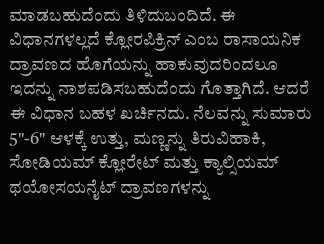ಮಾಡಬಹುದೆಂದು ತಿಳಿದುಬಂದಿದೆ. ಈ ವಿಧಾನಗಳಲ್ಲದೆ ಕ್ಲೋರಪಿಕ್ರಿನ್ ಎಂಬ ರಾಸಾಯನಿಕ ದ್ರಾವಣದ ಹೊಗೆಯನ್ನು ಹಾಕುವುದರಿಂದಲೂ ಇದನ್ನು ನಾಶಪಡಿಸಬಹುದೆಂದು ಗೊತ್ತಾಗಿದೆ. ಆದರೆ ಈ ವಿಧಾನ ಬಹಳ ಖರ್ಚಿನದು. ನೆಲವನ್ನು ಸುಮಾರು 5"-6" ಆಳಕ್ಕೆ ಉತ್ತು, ಮಣ್ಣನ್ನು ತಿರುವಿಹಾಕಿ, ಸೋಡಿಯಮ್ ಕ್ಲೋರೇಟ್ ಮತ್ತು ಕ್ಯಾಲ್ಸಿಯಮ್ ಥಯೋಸಯನೈಟ್ ದ್ರಾವಣಗಳನ್ನು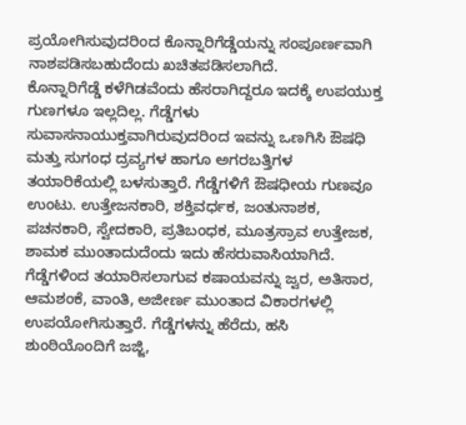ಪ್ರಯೋಗಿಸುವುದರಿಂದ ಕೊನ್ನಾರಿಗೆಡ್ಡೆಯನ್ನು ಸಂಪೂರ್ಣವಾಗಿ ನಾಶಪಡಿಸಬಹುದೆಂದು ಖಚಿತಪಡಿಸಲಾಗಿದೆ.
ಕೊನ್ನಾರಿಗೆಡ್ಡೆ ಕಳೆಗಿಡವೆಂದು ಹೆಸರಾಗಿದ್ದರೂ ಇದಕ್ಕೆ ಉಪಯುಕ್ತ ಗುಣಗಳೂ ಇಲ್ಲದಿಲ್ಲ. ಗೆಡ್ಡೆಗಳು ಸುವಾಸನಾಯುಕ್ತವಾಗಿರುವುದರಿಂದ ಇವನ್ನು ಒಣಗಿಸಿ ಔಷಧಿ ಮತ್ತು ಸುಗಂಧ ದ್ರವ್ಯಗಳ ಹಾಗೂ ಅಗರಬತ್ತಿಗಳ ತಯಾರಿಕೆಯಲ್ಲಿ ಬಳಸುತ್ತಾರೆ. ಗೆಡ್ಡೆಗಳಿಗೆ ಔಷಧೀಯ ಗುಣವೂ ಉಂಟು. ಉತ್ತೇಜನಕಾರಿ, ಶಕ್ತಿವರ್ಧಕ, ಜಂತುನಾಶಕ, ಪಚನಕಾರಿ, ಸ್ವೇದಕಾರಿ, ಪ್ರತಿಬಂಧಕ, ಮೂತ್ರಸ್ರಾವ ಉತ್ತೇಜಕ, ಶಾಮಕ ಮುಂತಾದುದೆಂದು ಇದು ಹೆಸರುವಾಸಿಯಾಗಿದೆ. ಗೆಡ್ಡೆಗಳಿಂದ ತಯಾರಿಸಲಾಗುವ ಕಷಾಯವನ್ನು ಜ್ವರ, ಅತಿಸಾರ, ಆಮಶಂಕೆ, ವಾಂತಿ, ಅಜೀರ್ಣ ಮುಂತಾದ ವಿಕಾರಗಳಲ್ಲಿ ಉಪಯೋಗಿಸುತ್ತಾರೆ. ಗೆಡ್ಡೆಗಳನ್ನು ಹೆರೆದು, ಹಸಿ ಶುಂಠಿಯೊಂದಿಗೆ ಜಜ್ಜಿ,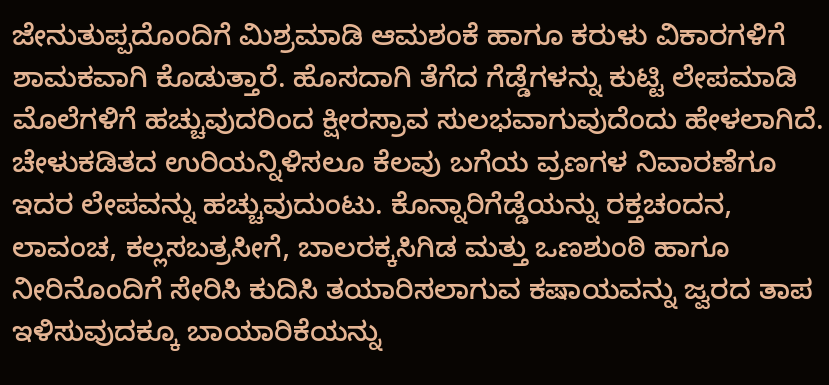ಜೇನುತುಪ್ಪದೊಂದಿಗೆ ಮಿಶ್ರಮಾಡಿ ಆಮಶಂಕೆ ಹಾಗೂ ಕರುಳು ವಿಕಾರಗಳಿಗೆ ಶಾಮಕವಾಗಿ ಕೊಡುತ್ತಾರೆ. ಹೊಸದಾಗಿ ತೆಗೆದ ಗೆಡ್ಡೆಗಳನ್ನು ಕುಟ್ಟಿ ಲೇಪಮಾಡಿ ಮೊಲೆಗಳಿಗೆ ಹಚ್ಚುವುದರಿಂದ ಕ್ಷೀರಸ್ರಾವ ಸುಲಭವಾಗುವುದೆಂದು ಹೇಳಲಾಗಿದೆ. ಚೇಳುಕಡಿತದ ಉರಿಯನ್ನಿಳಿಸಲೂ ಕೆಲವು ಬಗೆಯ ವ್ರಣಗಳ ನಿವಾರಣೆಗೂ ಇದರ ಲೇಪವನ್ನು ಹಚ್ಚುವುದುಂಟು. ಕೊನ್ನಾರಿಗೆಡ್ಡೆಯನ್ನು ರಕ್ತಚಂದನ, ಲಾವಂಚ, ಕಲ್ಲಸಬತ್ರಸೀಗೆ, ಬಾಲರಕ್ಕಸಿಗಿಡ ಮತ್ತು ಒಣಶುಂಠಿ ಹಾಗೂ ನೀರಿನೊಂದಿಗೆ ಸೇರಿಸಿ ಕುದಿಸಿ ತಯಾರಿಸಲಾಗುವ ಕಷಾಯವನ್ನು ಜ್ವರದ ತಾಪ ಇಳಿಸುವುದಕ್ಕೂ ಬಾಯಾರಿಕೆಯನ್ನು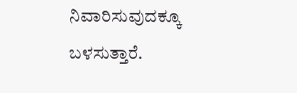ನಿವಾರಿಸುವುದಕ್ಕೂ ಬಳಸುತ್ತಾರೆ.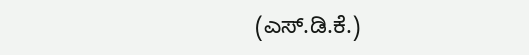(ಎಸ್.ಡಿ.ಕೆ.)